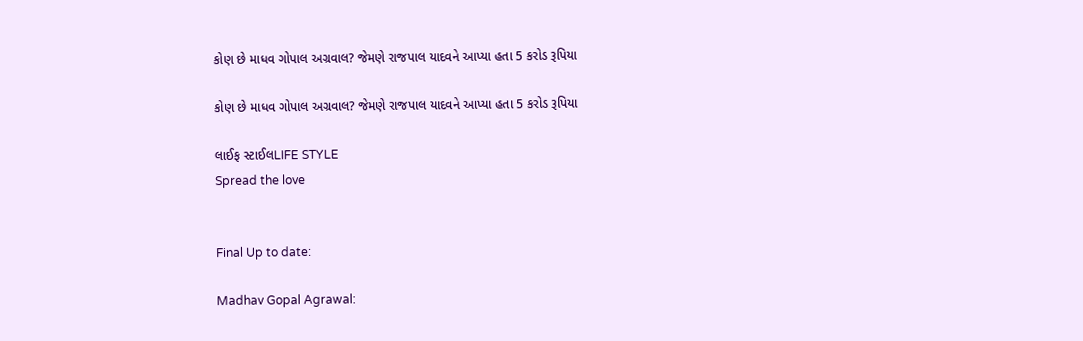કોણ છે માધવ ગોપાલ અગ્રવાલ? જેમણે રાજપાલ યાદવને આપ્યા હતા 5 કરોડ રૂપિયા

કોણ છે માધવ ગોપાલ અગ્રવાલ? જેમણે રાજપાલ યાદવને આપ્યા હતા 5 કરોડ રૂપિયા

લાઈફ સ્ટાઈલLIFE STYLE
Spread the love


Final Up to date:

Madhav Gopal Agrawal: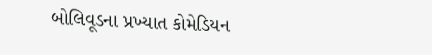બોલિવૂડના પ્રખ્યાત કોમેડિયન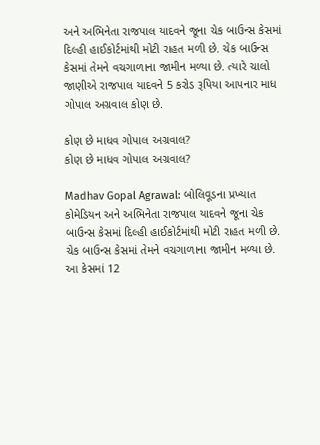અને અભિનેતા રાજપાલ યાદવને જૂના ચેક બાઉન્સ કેસમાં દિલ્હી હાઈકોર્ટમાંથી મોટી રાહત મળી છે. ચેક બાઉન્સ કેસમાં તેમને વચગાળાના જામીન મળ્યા છે. ત્યારે ચાલો જાણીએ રાજપાલ યાદવને 5 કરોડ રૂપિયા આપનાર માધ ગોપાલ અગ્રવાલ કોણ છે.

કોણ છે માધવ ગોપાલ અગ્રવાલ?
કોણ છે માધવ ગોપાલ અગ્રવાલ?

Madhav Gopal Agrawal: બોલિવૂડના પ્રખ્યાત કોમેડિયન અને અભિનેતા રાજપાલ યાદવને જૂના ચેક બાઉન્સ કેસમાં દિલ્હી હાઈકોર્ટમાંથી મોટી રાહત મળી છે. ચેક બાઉન્સ કેસમાં તેમને વચગાળાના જામીન મળ્યા છે. આ કેસમાં 12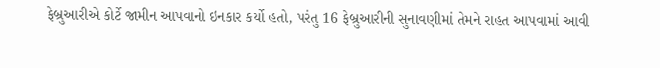ફેબ્રુઆરીએ કોર્ટે જામીન આપવાનો ઇનકાર કર્યો હતો, પરંતુ 16 ફેબ્રુઆરીની સુનાવણીમાં તેમને રાહત આપવામાં આવી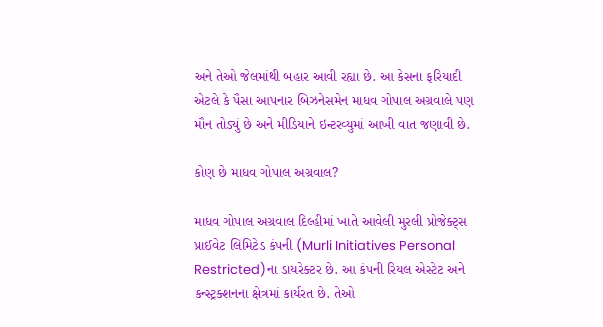અને તેઓ જેલમાંથી બહાર આવી રહ્યા છે. આ કેસના ફરિયાદી એટલે કે પૈસા આપનાર બિઝનેસમેન માધવ ગોપાલ અગ્રવાલે પણ મૌન તોડ્યું છે અને મીડિયાને ઇન્ટરવ્યુમાં આખી વાત જણાવી છે.

કોણ છે માધવ ગોપાલ અગ્રવાલ?

માધવ ગોપાલ અગ્રવાલ દિલ્હીમાં ખાતે આવેલી મુરલી પ્રોજેક્ટ્સ પ્રાઈવેટ લિમિટેડ કંપની (Murli Initiatives Personal Restricted)ના ડાયરેક્ટર છે. આ કંપની રિયલ એસ્ટેટ અને કન્સ્ટ્રક્શનના ક્ષેત્રમાં કાર્યરત છે. તેઓ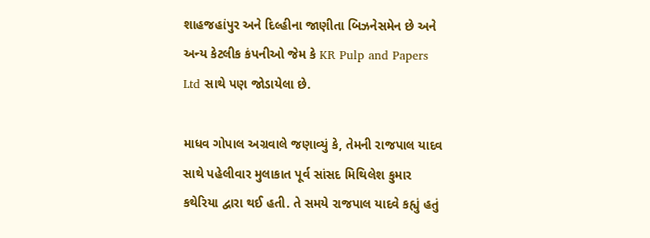શાહજહાંપુર અને દિલ્હીના જાણીતા બિઝનેસમેન છે અને અન્ય કેટલીક કંપનીઓ જેમ કે KR Pulp and Papers Ltd સાથે પણ જોડાયેલા છે.

માધવ ગોપાલ અગ્રવાલે જણાવ્યું કે, તેમની રાજપાલ યાદવ સાથે પહેલીવાર મુલાકાત પૂર્વ સાંસદ મિથિલેશ કુમાર કથેરિયા દ્વારા થઈ હતી. તે સમયે રાજપાલ યાદવે કહ્યું હતું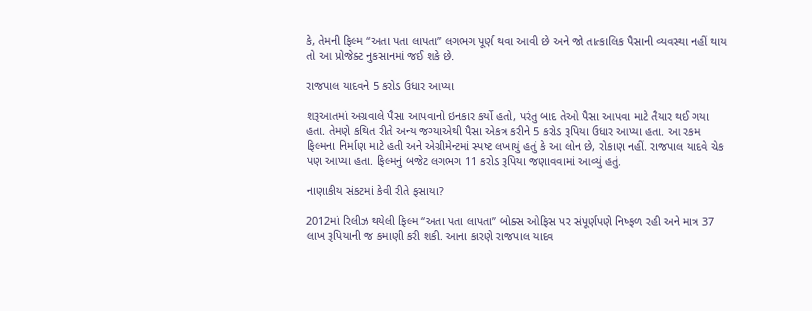કે, તેમની ફિલ્મ “અતા પતા લાપતા” લગભગ પૂર્ણ થવા આવી છે અને જો તાત્કાલિક પૈસાની વ્યવસ્થા નહીં થાય તો આ પ્રોજેક્ટ નુકસાનમાં જઈ શકે છે.

રાજપાલ યાદવને 5 કરોડ ઉધાર આપ્યા

શરૂઆતમાં અગ્રવાલે પૈસા આપવાનો ઇનકાર કર્યો હતો, પરંતુ બાદ તેઓ પૈસા આપવા માટે તૈયાર થઈ ગયા હતા. તેમણે કથિત રીતે અન્ય જગ્યાએથી પૈસા એકત્ર કરીને 5 કરોડ રૂપિયા ઉધાર આપ્યા હતા. આ રકમ ફિલ્મના નિર્માણ માટે હતી અને એગ્રીમેન્ટમાં સ્પષ્ટ લખાયું હતું કે આ લોન છે, રોકાણ નહીં. રાજપાલ યાદવે ચેક પણ આપ્યા હતા. ફિલ્મનું બજેટ લગભગ 11 કરોડ રૂપિયા જણાવવામાં આવ્યું હતું.

નાણાકીય સંકટમાં કેવી રીતે ફસાયા?

2012માં રિલીઝ થયેલી ફિલ્મ “અતા પતા લાપતા” બોક્સ ઓફિસ પર સંપૂર્ણપણે નિષ્ફળ રહી અને માત્ર 37 લાખ રૂપિયાની જ કમાણી કરી શકી. આના કારણે રાજપાલ યાદવ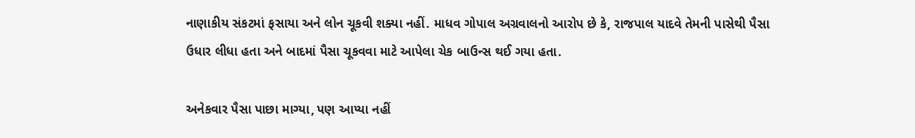નાણાકીય સંકટમાં ફસાયા અને લોન ચૂકવી શક્યા નહીં. માધવ ગોપાલ અગ્રવાલનો આરોપ છે કે, રાજપાલ યાદવે તેમની પાસેથી પૈસા ઉધાર લીધા હતા અને બાદમાં પૈસા ચૂકવવા માટે આપેલા ચેક બાઉન્સ થઈ ગયા હતા.

અનેકવાર પૈસા પાછા માગ્યા, પણ આપ્યા નહીં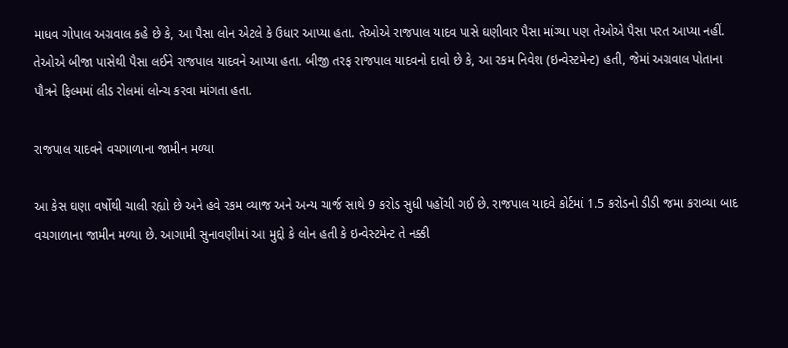માધવ ગોપાલ અગ્રવાલ કહે છે કે, આ પૈસા લોન એટલે કે ઉધાર આપ્યા હતા. તેઓએ રાજપાલ યાદવ પાસે ઘણીવાર પૈસા માંગ્યા પણ તેઓએ પૈસા પરત આપ્યા નહીં. તેઓએ બીજા પાસેથી પૈસા લઈને રાજપાલ યાદવને આપ્યા હતા. બીજી તરફ રાજપાલ યાદવનો દાવો છે કે, આ રકમ નિવેશ (ઇન્વેસ્ટમેન્ટ) હતી, જેમાં અગ્રવાલ પોતાના પૌત્રને ફિલ્મમાં લીડ રોલમાં લોન્ચ કરવા માંગતા હતા.

રાજપાલ યાદવને વચગાળાના જામીન મળ્યા

આ કેસ ઘણા વર્ષોથી ચાલી રહ્યો છે અને હવે રકમ વ્યાજ અને અન્ય ચાર્જ સાથે 9 કરોડ સુધી પહોંચી ગઈ છે. રાજપાલ યાદવે કોર્ટમાં 1.5 કરોડનો ડીડી જમા કરાવ્યા બાદ વચગાળાના જામીન મળ્યા છે. આગામી સુનાવણીમાં આ મુદ્દો કે લોન હતી કે ઇન્વેસ્ટમેન્ટ તે નક્કી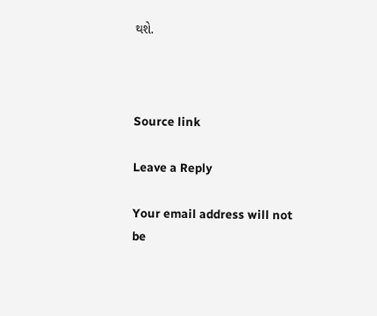થશે.



Source link

Leave a Reply

Your email address will not be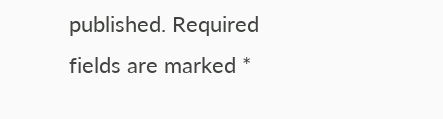published. Required fields are marked *